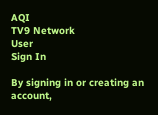AQI
TV9 Network
User
Sign In

By signing in or creating an account,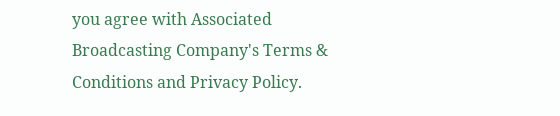you agree with Associated Broadcasting Company's Terms & Conditions and Privacy Policy.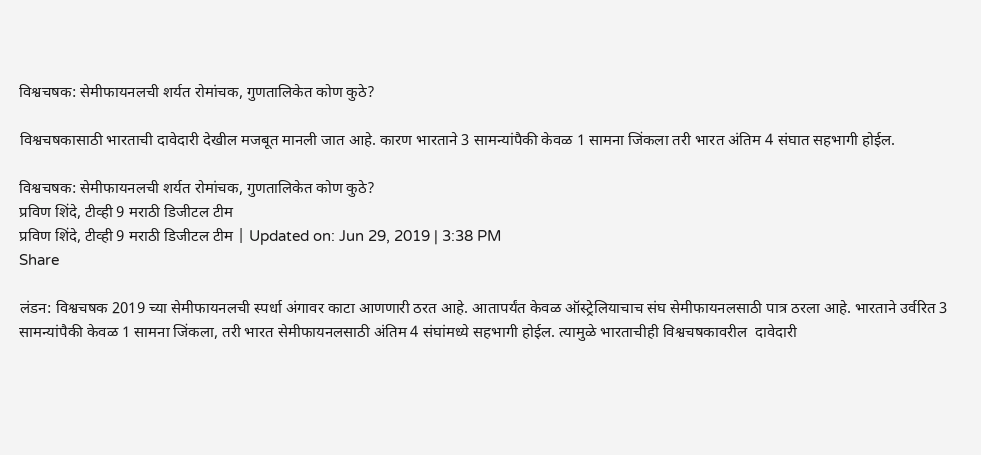विश्वचषक: सेमीफायनलची शर्यत रोमांचक, गुणतालिकेत कोण कुठे?

विश्वचषकासाठी भारताची दावेदारी देखील मजबूत मानली जात आहे. कारण भारताने 3 सामन्यांपैकी केवळ 1 सामना जिंकला तरी भारत अंतिम 4 संघात सहभागी होईल.

विश्वचषक: सेमीफायनलची शर्यत रोमांचक, गुणतालिकेत कोण कुठे?
प्रविण शिंदे, टीव्ही 9 मराठी डिजीटल टीम
प्रविण शिंदे, टीव्ही 9 मराठी डिजीटल टीम | Updated on: Jun 29, 2019 | 3:38 PM
Share

लंडन: विश्वचषक 2019 च्या सेमीफायनलची स्पर्धा अंगावर काटा आणणारी ठरत आहे. आतापर्यंत केवळ ऑस्ट्रेलियाचाच संघ सेमीफायनलसाठी पात्र ठरला आहे. भारताने उर्वरित 3 सामन्यांपैकी केवळ 1 सामना जिंकला, तरी भारत सेमीफायनलसाठी अंतिम 4 संघांमध्ये सहभागी होईल. त्यामुळे भारताचीही विश्वचषकावरील  दावेदारी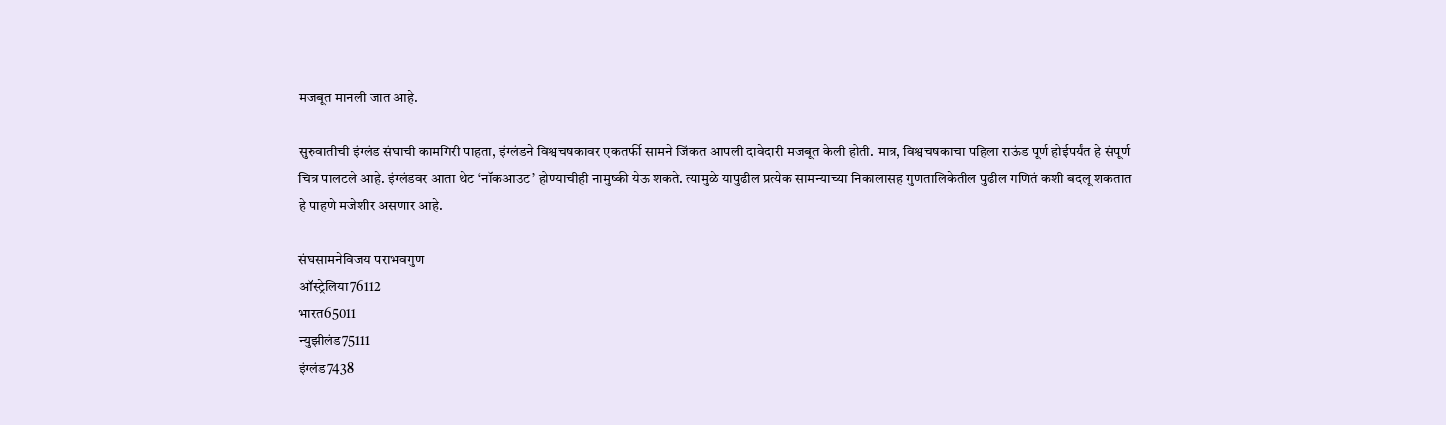मजबूत मानली जात आहे.

सुरुवातीची इंग्लंड संघाची कामगिरी पाहता, इंग्लंडने विश्वचषकावर एकतर्फी सामने जिंकत आपली दावेदारी मजबूत केली होती. मात्र, विश्वचषकाचा पहिला राऊंड पूर्ण होईपर्यंत हे संपूर्ण चित्र पालटले आहे. इंग्लंडवर आता थेट ‘नॉकआउट’ होण्याचीही नामुष्की येऊ शकते. त्यामुळे यापुढील प्रत्येक सामन्याच्या निकालासह गुणतालिकेतील पुढील गणितं कशी बदलू शकतात हे पाहणे मजेशीर असणार आहे.

संघसामनेविजय पराभवगुण
ऑस्ट्रेलिया76112
भारत65011
न्युझीलंड75111
इंग्लंड7438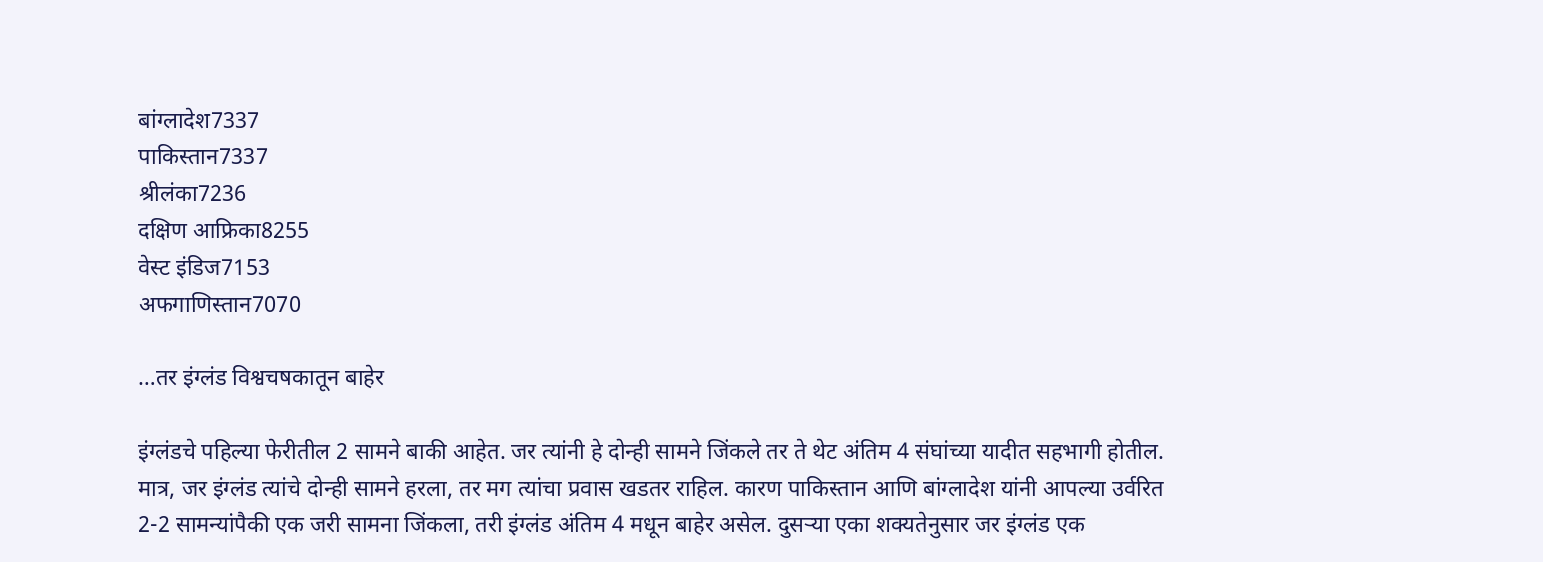बांग्लादेश7337
पाकिस्तान7337
श्रीलंका7236
दक्षिण आफ्रिका8255
वेस्ट इंडिज7153
अफगाणिस्तान7070

…तर इंग्लंड विश्वचषकातून बाहेर

इंग्लंडचे पहिल्या फेरीतील 2 सामने बाकी आहेत. जर त्यांनी हे दोन्ही सामने जिंकले तर ते थेट अंतिम 4 संघांच्या यादीत सहभागी होतील. मात्र, जर इंग्लंड त्यांचे दोन्ही सामने हरला, तर मग त्यांचा प्रवास खडतर राहिल. कारण पाकिस्तान आणि बांग्लादेश यांनी आपल्या उर्वरित 2-2 सामन्यांपैकी एक जरी सामना जिंकला, तरी इंग्लंड अंतिम 4 मधून बाहेर असेल. दुसऱ्या एका शक्यतेनुसार जर इंग्लंड एक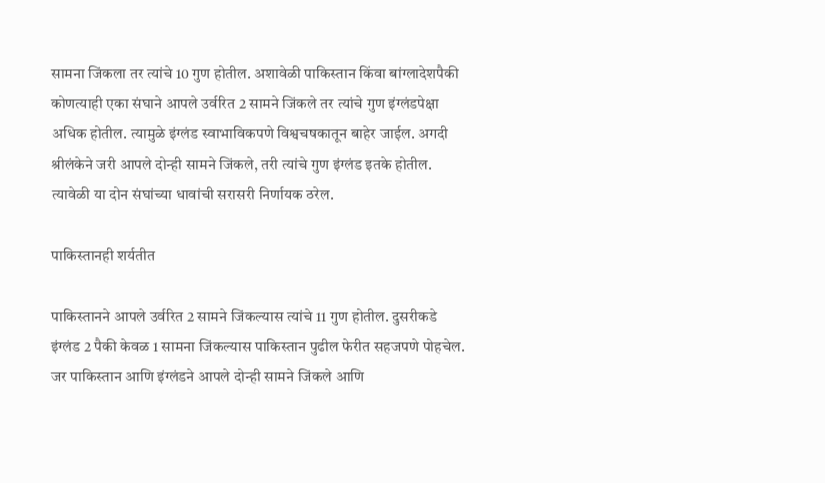सामना जिंकला तर त्यांचे 10 गुण होतील. अशावेळी पाकिस्तान किंवा बांग्लादेशपैकी कोणत्याही एका संघाने आपले उर्वरित 2 सामने जिंकले तर त्यांचे गुण इंग्लंडपेक्षा अधिक होतील. त्यामुळे इंग्लंड स्वाभाविकपणे विश्वचषकातून बाहेर जाईल. अगदी श्रीलंकेने जरी आपले दोन्ही सामने जिंकले, तरी त्यांचे गुण इंग्लंड इतके होतील. त्यावेळी या दोन संघांच्या धावांची सरासरी निर्णायक ठरेल.

पाकिस्तानही शर्यतीत

पाकिस्तानने आपले उर्वरित 2 सामने जिंकल्यास त्यांचे 11 गुण होतील. दुसरीकडे इंग्लंड 2 पैकी केवळ 1 सामना जिंकल्यास पाकिस्तान पुढील फेरीत सहजपणे पोहचेल. जर पाकिस्तान आणि इंग्लंडने आपले दोन्ही सामने जिंकले आणि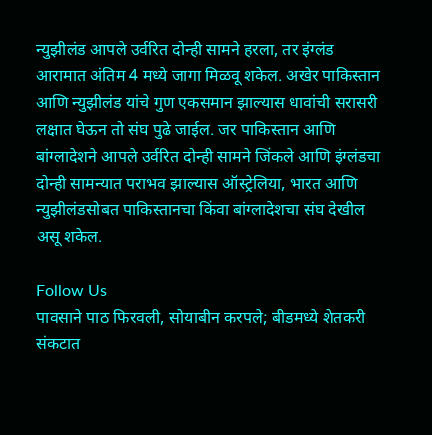न्युझीलंड आपले उर्वरित दोन्ही सामने हरला, तर इंग्लंड आरामात अंतिम 4 मध्ये जागा मिळवू शकेल. अखेर पाकिस्तान आणि न्युझीलंड यांचे गुण एकसमान झाल्यास धावांची सरासरी लक्षात घेऊन तो संघ पुढे जाईल. जर पाकिस्तान आणि बांग्लादेशने आपले उर्वरित दोन्ही सामने जिंकले आणि इंग्लंडचा दोन्ही सामन्यात पराभव झाल्यास ऑस्ट्रेलिया, भारत आणि न्युझीलंडसोबत पाकिस्तानचा किंवा बांग्लादेशचा संघ देखील असू शकेल.

Follow Us
पावसाने पाठ फिरवली, सोयाबीन करपले; बीडमध्ये शेतकरी संकटात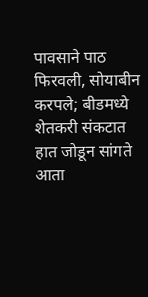पावसाने पाठ फिरवली, सोयाबीन करपले; बीडमध्ये शेतकरी संकटात
हात जोडून सांगते आता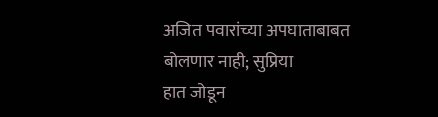अजित पवारांच्या अपघाताबाबत बोलणार नाही; सुप्रिया
हात जोडून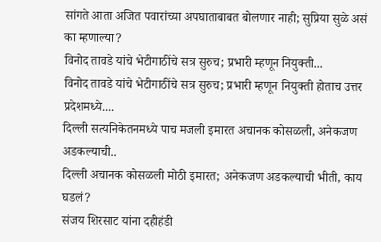सांगते आता अजित पवारांच्या अपघाताबाबत बोलणार नाही; सुप्रिया सुळे असं का म्हणाल्या?
विनोद तावडे यांचे भेटीगाठींचे सत्र सुरुच; प्रभारी म्हणून नियुक्ती...
विनोद तावडे यांचे भेटीगाठींचे सत्र सुरुच; प्रभारी म्हणून नियुक्ती होताच उत्तर प्रदेशमध्ये....
दिल्ली सत्यनिकेतनमध्ये पाच मजली इमारत अचानक कोसळली, अनेकजण अडकल्याची..
दिल्ली अचानक कोसळली मोठी इमारत; अनेकजण अडकल्याची भीती, काय घडलं?
संजय शिरसाट यांना दहीहंडी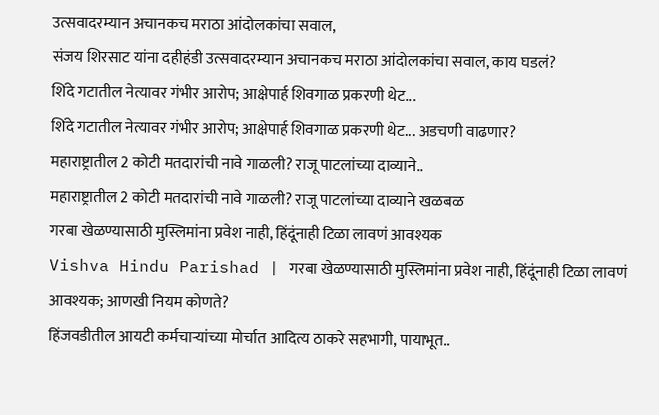उत्सवादरम्यान अचानकच मराठा आंदोलकांचा सवाल,
संजय शिरसाट यांना दहीहंडी उत्सवादरम्यान अचानकच मराठा आंदोलकांचा सवाल, काय घडलं?
शिंदे गटातील नेत्यावर गंभीर आरोप; आक्षेपार्ह शिवगाळ प्रकरणी थेट...
शिंदे गटातील नेत्यावर गंभीर आरोप; आक्षेपार्ह शिवगाळ प्रकरणी थेट... अडचणी वाढणार?
महाराष्ट्रातील 2 कोटी मतदारांची नावे गाळली? राजू पाटलांच्या दाव्याने..
महाराष्ट्रातील 2 कोटी मतदारांची नावे गाळली? राजू पाटलांच्या दाव्याने खळबळ
गरबा खेळण्यासाठी मुस्लिमांना प्रवेश नाही, हिंदूंनाही टिळा लावणं आवश्यक
Vishva Hindu Parishad | गरबा खेळण्यासाठी मुस्लिमांना प्रवेश नाही, हिंदूंनाही टिळा लावणं आवश्यक; आणखी नियम कोणते?
हिंजवडीतील आयटी कर्मचाऱ्यांच्या मोर्चात आदित्य ठाकरे सहभागी, पायाभूत..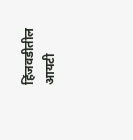हिंजवडीतील आयटी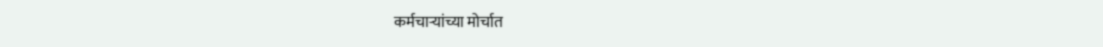कर्मचाऱ्यांच्या मोर्चात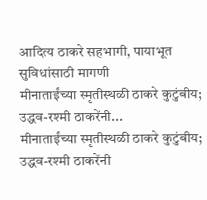आदित्य ठाकरे सहभागी, पायाभूत सुविधांसाठी मागणी
मीनाताईंच्या स्मृतीस्थळी ठाकरे कुटुंबीय; उद्धव-रश्मी ठाकरेंनी...
मीनाताईंच्या स्मृतीस्थळी ठाकरे कुटुंबीय; उद्धव-रश्मी ठाकरेंनी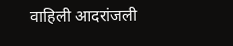वाहिली आदरांजली